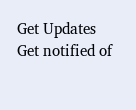Get Updates
Get notified of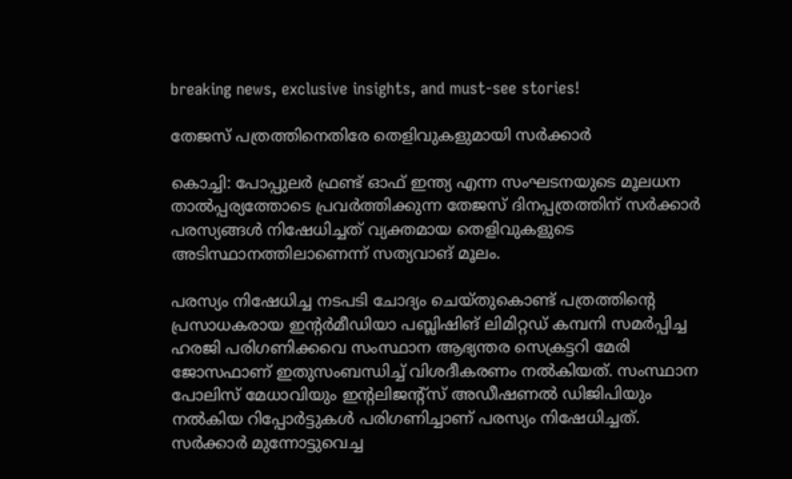breaking news, exclusive insights, and must-see stories!

തേജസ് പത്രത്തിനെതിരേ തെളിവുകളുമായി സര്‍ക്കാര്‍

കൊച്ചി: പോപ്പുലര്‍ ഫ്രണ്ട് ഓഫ് ഇന്ത്യ എന്ന സംഘടനയുടെ മൂലധന താല്‍പ്പര്യത്തോടെ പ്രവര്‍ത്തിക്കുന്ന തേജസ് ദിനപ്പത്രത്തിന് സര്‍ക്കാര്‍ പരസ്യങ്ങള്‍ നിഷേധിച്ചത് വ്യക്തമായ തെളിവുകളുടെ അടിസ്ഥാനത്തിലാണെന്ന് സത്യവാങ് മൂലം.

പരസ്യം നിഷേധിച്ച നടപടി ചോദ്യം ചെയ്തുകൊണ്ട് പത്രത്തിന്റെ പ്രസാധകരായ ഇന്റര്‍മീഡിയാ പബ്ലിഷിങ് ലിമിറ്റഡ് കമ്പനി സമര്‍പ്പിച്ച ഹരജി പരിഗണിക്കവെ സംസ്ഥാന ആഭ്യന്തര സെക്രട്ടറി മേരി ജോസഫാണ് ഇതുസംബന്ധിച്ച് വിശദീകരണം നല്‍കിയത്. സംസ്ഥാന പോലിസ് മേധാവിയും ഇന്റലിജന്റ്‌സ് അഡീഷണല്‍ ഡിജിപിയും നല്‍കിയ റിപ്പോര്‍ട്ടുകള്‍ പരിഗണിച്ചാണ് പരസ്യം നിഷേധിച്ചത്. സര്‍ക്കാര്‍ മുന്നോട്ടുവെച്ച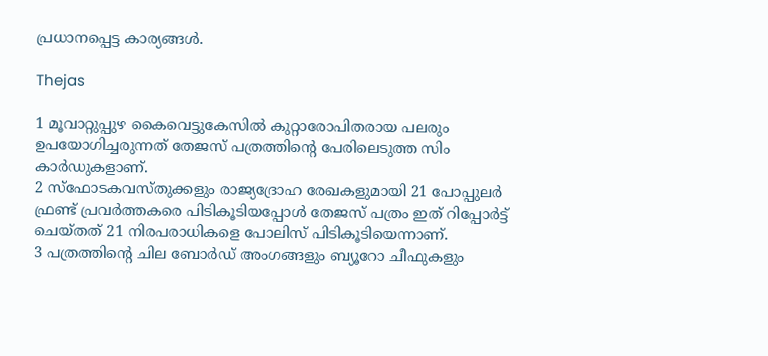പ്രധാനപ്പെട്ട കാര്യങ്ങള്‍.

Thejas

1 മൂവാറ്റുപ്പുഴ കൈവെട്ടുകേസില്‍ കുറ്റാരോപിതരായ പലരും ഉപയോഗിച്ചരുന്നത് തേജസ് പത്രത്തിന്റെ പേരിലെടുത്ത സിം കാര്‍ഡുകളാണ്.
2 സ്‌ഫോടകവസ്തുക്കളും രാജ്യദ്രോഹ രേഖകളുമായി 21 പോപ്പുലര്‍ ഫ്രണ്ട് പ്രവര്‍ത്തകരെ പിടികൂടിയപ്പോള്‍ തേജസ് പത്രം ഇത് റിപ്പോര്‍ട്ട് ചെയ്തത് 21 നിരപരാധികളെ പോലിസ് പിടികൂടിയെന്നാണ്.
3 പത്രത്തിന്റെ ചില ബോര്‍ഡ് അംഗങ്ങളും ബ്യൂറോ ചീഫുകളും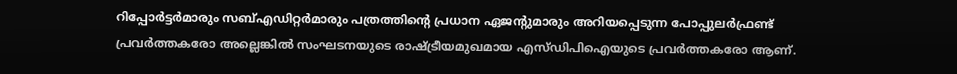റിപ്പോര്‍ട്ടര്‍മാരും സബ്എഡിറ്റര്‍മാരും പത്രത്തിന്റെ പ്രധാന ഏജന്റുമാരും അറിയപ്പെടുന്ന പോപ്പുലര്‍ഫ്രണ്ട് പ്രവര്‍ത്തകരോ അല്ലെങ്കില്‍ സംഘടനയുടെ രാഷ്ട്രീയമുഖമായ എസ്ഡിപിഐയുടെ പ്രവര്‍ത്തകരോ ആണ്.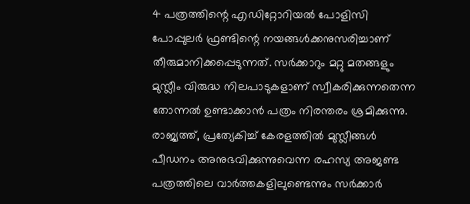4 പത്രത്തിന്റെ എഡിറ്റോറിയല്‍ പോളിസി പോപ്പുലര്‍ ഫ്രണ്ടിന്റെ നയങ്ങള്‍ക്കനുസരിച്ചാണ് തീരുമാനിക്കപ്പെടുന്നത്. സര്‍ക്കാറും മറ്റു മതങ്ങളും മുസ്ലീം വിരുദ്ധ നിലപാടുകളാണ് സ്വീകരിക്കുന്നതെന്ന തോന്നല്‍ ഉണ്ടാക്കാന്‍ പത്രം നിരന്തരം ശ്രമിക്കുന്നു. രാജ്യത്ത്, പ്രത്യേകിച്ച് കേരളത്തില്‍ മുസ്ലീങ്ങള്‍ പീഡനം അനുഭവിക്കുന്നുവെന്ന രഹസ്യ അജണ്ട പത്രത്തിലെ വാര്‍ത്തകളിലുണ്ടെന്നും സര്‍ക്കാര്‍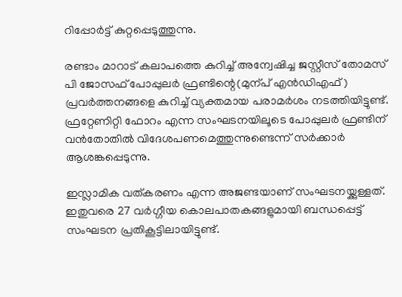റിപ്പോര്‍ട്ട് കുറ്റപ്പെടുത്തുന്നു.

രണ്ടാം മാറാട് കലാപത്തെ കുറിച്ച് അന്വേഷിച്ച ജസ്റ്റീസ് തോമസ് പി ജോസഫ് പോപ്പുലര്‍ ഫ്രണ്ടിന്റെ(മുന്പ് എന്‍ഡിഎഫ്) പ്രവര്‍ത്തനങ്ങളെ കുറിച്ച് വ്യക്തമായ പരാമര്‍ശം നടത്തിയിട്ടുണ്ട്. ഫ്രറ്റേണിറ്റി ഫോറം എന്ന സംഘടനയിലൂടെ പോപ്പുലര്‍ ഫ്രണ്ടിന് വന്‍തോതില്‍ വിദേശപണമെത്തുന്നുണ്ടെന്ന് സര്‍ക്കാര്‍ ആശങ്കപ്പെടുന്നു.

ഇസ്ലാമിക വത്കരണം എന്ന അജണ്ടയാണ് സംഘടനയ്ക്കുള്ളത്. ഇതുവരെ 27 വര്‍ഗ്ഗീയ കൊലപാതകങ്ങളുമായി ബന്ധപ്പെട്ട് സംഘടന പ്രതികൂട്ടിലായിട്ടുണ്ട്.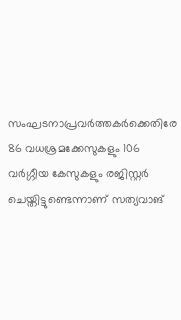സംഘടനാപ്രവര്‍ത്തകര്‍ക്കെതിരേ 86 വധശ്രമക്കേസുകളും 106 വര്‍ഗ്ഗീയ കേസുകളും രജിസ്റ്റര്‍ ചെയ്തിട്ടുണ്ടെന്നാണ് സത്യവാങ്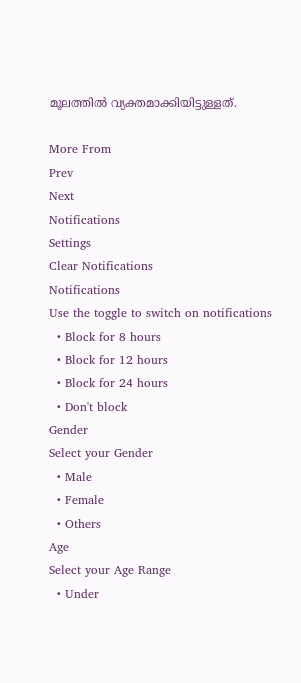മൂലത്തില്‍ വ്യക്തമാക്കിയിട്ടുള്ളത്.

More From
Prev
Next
Notifications
Settings
Clear Notifications
Notifications
Use the toggle to switch on notifications
  • Block for 8 hours
  • Block for 12 hours
  • Block for 24 hours
  • Don't block
Gender
Select your Gender
  • Male
  • Female
  • Others
Age
Select your Age Range
  • Under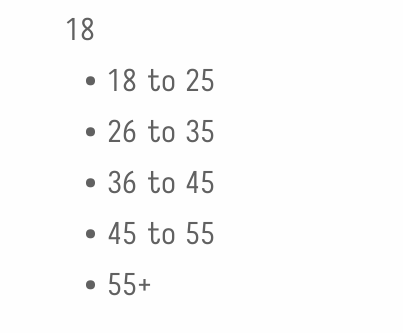18
  • 18 to 25
  • 26 to 35
  • 36 to 45
  • 45 to 55
  • 55+